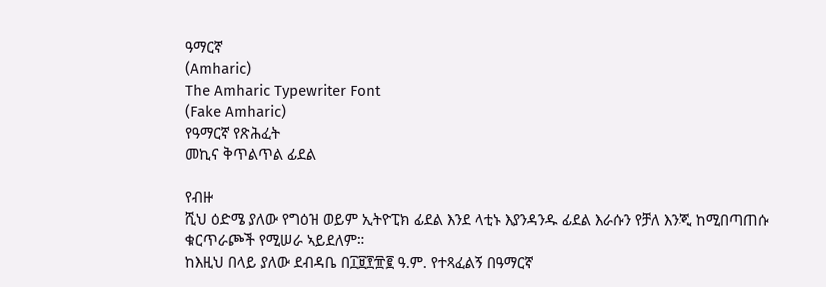ዓማርኛ
(Amharic)
The Amharic Typewriter Font
(Fake Amharic)
የዓማርኛ የጽሕፈት
መኪና ቅጥልጥል ፊደል

የብዙ
ሺህ ዕድሜ ያለው የግዕዝ ወይም ኢትዮፒክ ፊደል እንደ ላቲኑ እያንዳንዱ ፊደል እራሱን የቻለ እንጂ ከሚበጣጠሱ
ቁርጥራጮች የሚሠራ ኣይደለም።
ከእዚህ በላይ ያለው ደብዳቤ በ፲፱፻፹፪ ዓ.ም. የተጻፈልኝ በዓማርኛ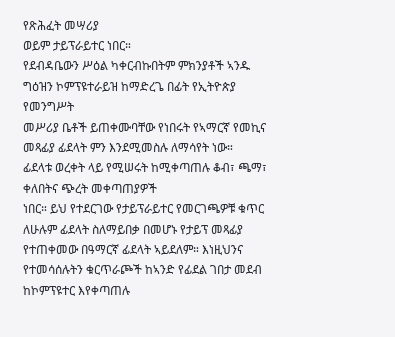የጽሕፈት መሣሪያ
ወይም ታይፕራይተር ነበር።
የደብዳቤውን ሥዕል ካቀርብኩበትም ምክንያቶች ኣንዱ ግዕዝን ኮምፕዩተራይዝ ከማድረጌ በፊት የኢትዮጵያ የመንግሥት
መሥሪያ ቤቶች ይጠቀሙባቸው የነበሩት የኣማርኛ የመኪና መጻፊያ ፊደላት ምን እንደሚመስሉ ለማሳየት ነው።
ፊደላቱ ወረቀት ላይ የሚሠሩት ከሚቀጣጠሉ ቆብ፣ ጫማ፣ ቀለበትና ጭረት መቀጣጠያዎች
ነበር። ይህ የተደርገው የታይፕራይተር የመርገጫዎቹ ቁጥር ለሁሉም ፊደላት ስለማይበቃ በመሆኑ የታይፕ መጻፊያ
የተጠቀመው በዓማርኛ ፊደላት ኣይደለም። እነዚህንና የተመሳሰሉትን ቁርጥራጮች ከኣንድ የፊደል ገበታ መደብ
ከኮምፕዩተር እየቀጣጠሉ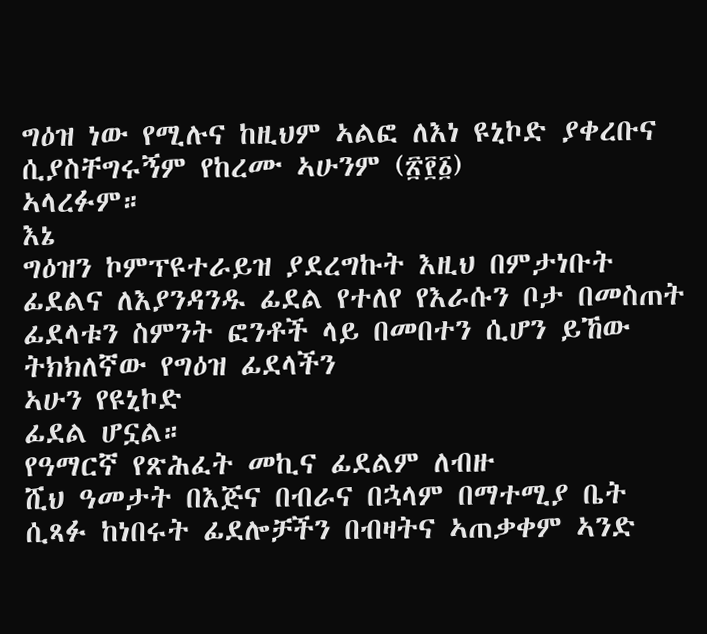ግዕዝ ነው የሚሉና ከዚህም ኣልፎ ለእነ ዩኒኮድ ያቀረቡና ሲያስቸግሩኝም የከረሙ ኣሁንም (፳፻፩)
ኣላረፉም።
እኔ
ግዕዝን ኮምፕዩተራይዝ ያደረግኩት እዚህ በምታነቡት ፊደልና ለእያንዳንዱ ፊደል የተለየ የእራሱን ቦታ በመስጠት
ፊደላቱን ስምንት ፎንቶች ላይ በመበተን ሲሆን ይኸው ትክክለኛው የግዕዝ ፊደላችን
ኣሁን የዩኒኮድ
ፊደል ሆኗል።
የዓማርኛ የጽሕፈት መኪና ፊደልም ለብዙ
ሺህ ዓመታት በእጅና በብራና በኋላም በማተሚያ ቤት ሲጻፉ ከነበሩት ፊደሎቻችን በብዛትና ኣጠቃቀም ኣንድ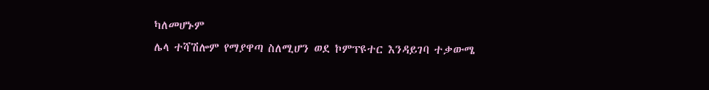ካለመሆኑም
ሌላ ተሻሽሎም የማያዋጣ ስለሚሆን ወደ ኮምፕዩተር እንዳይገባ ተቃውሜ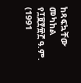ከጻፍኳቸው መካከል የ፲፱፻፹፫ ዓ.ም. (1991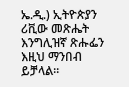ኤ.ዲ.) ኢትዮጵያን ሪቪው መጽሔት እንግሊዝኛ ጽሑፌን
እዚህ ማንበብ
ይቻላል።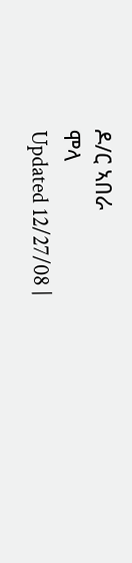ዶ/ር ኣበራ
ሞላ
Updated 12/27/08 |